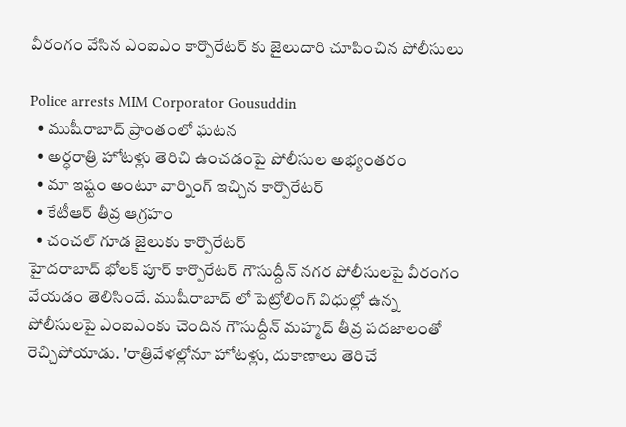వీరంగం వేసిన ఎంఐఎం కార్పొరేటర్ కు జైలుదారి చూపించిన పోలీసులు

Police arrests MIM Corporator Gousuddin
  • ముషీరాబాద్ ప్రాంతంలో ఘటన
  • అర్ధరాత్రి హోటళ్లు తెరిచి ఉంచడంపై పోలీసుల అభ్యంతరం
  • మా ఇష్టం అంటూ వార్నింగ్ ఇచ్చిన కార్పొరేటర్
  • కేటీఆర్ తీవ్ర ఆగ్రహం
  • చంచల్ గూడ జైలుకు కార్పొరేటర్
హైదరాబాద్ భోలక్ పూర్ కార్పొరేటర్ గౌసుద్దీన్ నగర పోలీసులపై వీరంగం వేయడం తెలిసిందే. ముషీరాబాద్ లో పెట్రోలింగ్ విధుల్లో ఉన్న పోలీసులపై ఎంఐఎంకు చెందిన గౌసుద్దీన్ మహ్మద్ తీవ్ర పదజాలంతో రెచ్చిపోయాడు. 'రాత్రివేళల్లోనూ హోటళ్లు, దుకాణాలు తెరిచే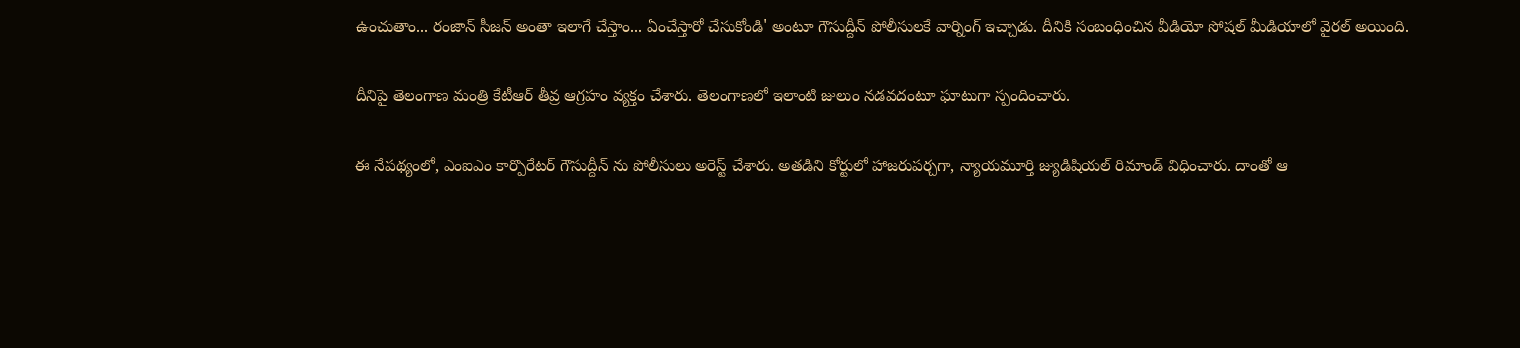ఉంచుతాం... రంజాన్ సీజన్ అంతా ఇలాగే చేస్తాం... ఏంచేస్తారో చేసుకోండి' అంటూ గౌసుద్దీన్ పోలీసులకే వార్నింగ్ ఇచ్చాడు. దీనికి సంబంధించిన వీడియో సోషల్ మీడియాలో వైరల్ అయింది.

దీనిపై తెలంగాణ మంత్రి కేటీఆర్ తీవ్ర ఆగ్రహం వ్యక్తం చేశారు. తెలంగాణలో ఇలాంటి జులుం నడవదంటూ ఘాటుగా స్పందించారు.

ఈ నేపథ్యంలో, ఎంఐఎం కార్పొరేటర్ గౌసుద్దీన్ ను పోలీసులు అరెస్ట్ చేశారు. అతడిని కోర్టులో హాజరుపర్చగా, న్యాయమూర్తి జ్యుడిషియల్ రిమాండ్ విధించారు. దాంతో ఆ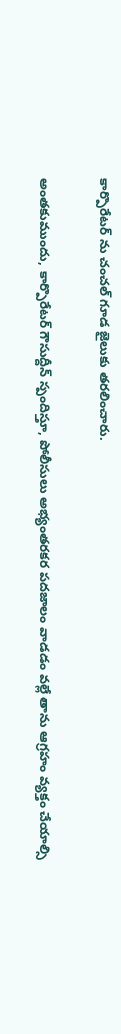కార్పొరేటర్ ను చంచల్ గూడ జైలుకు తరలించారు.

అంతకుముందు, కార్పొరేటర్ గౌసుద్దీన్ స్పందిస్తూ, పోలీసులు అభ్యంతరకర పదజాలం వాడడం వల్లే తాను ఆగ్రహం వ్యక్తం చేయాల్సి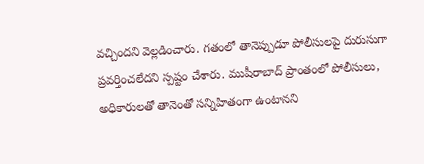వచ్చిందని వెల్లడించారు. గతంలో తానెప్పుడూ పోలీసులపై దురుసుగా ప్రవర్తించలేదని స్పష్టం చేశారు. ముషీరాబాద్ ప్రాంతంలో పోలీసులు, అధికారులతో తానెంతో సన్నిహితంగా ఉంటానని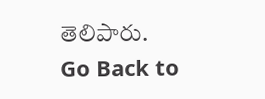తెలిపారు.
Go Back to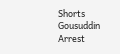Shorts
Gousuddin
Arrest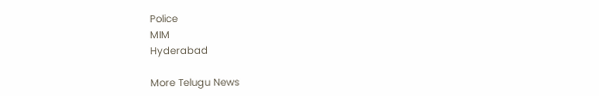Police
MIM
Hyderabad

More Telugu News